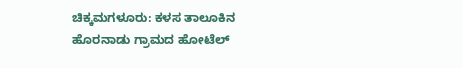ಚಿಕ್ಕಮಗಳೂರು: ಕಳಸ ತಾಲೂಕಿನ ಹೊರನಾಡು ಗ್ರಾಮದ ಹೋಟೆಲ್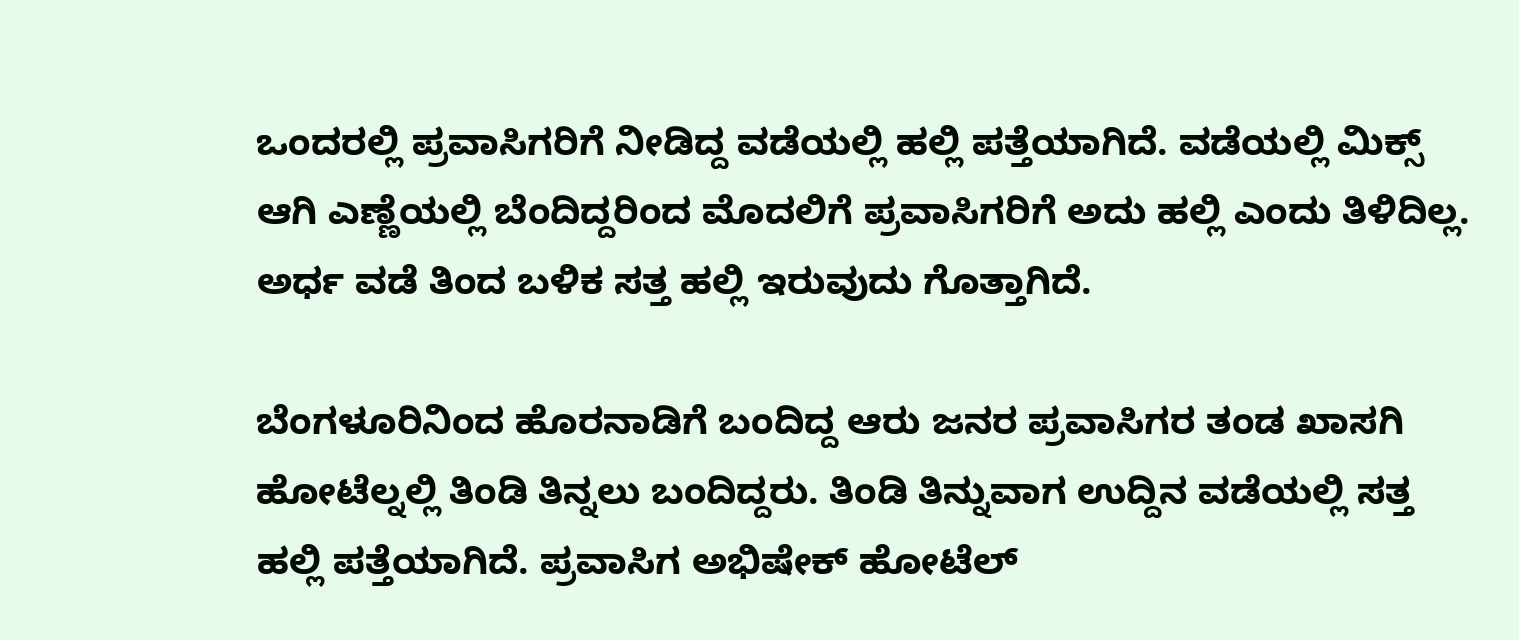ಒಂದರಲ್ಲಿ ಪ್ರವಾಸಿಗರಿಗೆ ನೀಡಿದ್ದ ವಡೆಯಲ್ಲಿ ಹಲ್ಲಿ ಪತ್ತೆಯಾಗಿದೆ. ವಡೆಯಲ್ಲಿ ಮಿಕ್ಸ್ ಆಗಿ ಎಣ್ಣೆಯಲ್ಲಿ ಬೆಂದಿದ್ದರಿಂದ ಮೊದಲಿಗೆ ಪ್ರವಾಸಿಗರಿಗೆ ಅದು ಹಲ್ಲಿ ಎಂದು ತಿಳಿದಿಲ್ಲ. ಅರ್ಧ ವಡೆ ತಿಂದ ಬಳಿಕ ಸತ್ತ ಹಲ್ಲಿ ಇರುವುದು ಗೊತ್ತಾಗಿದೆ.

ಬೆಂಗಳೂರಿನಿಂದ ಹೊರನಾಡಿಗೆ ಬಂದಿದ್ದ ಆರು ಜನರ ಪ್ರವಾಸಿಗರ ತಂಡ ಖಾಸಗಿ ಹೋಟೆಲ್ನಲ್ಲಿ ತಿಂಡಿ ತಿನ್ನಲು ಬಂದಿದ್ದರು. ತಿಂಡಿ ತಿನ್ನುವಾಗ ಉದ್ದಿನ ವಡೆಯಲ್ಲಿ ಸತ್ತ ಹಲ್ಲಿ ಪತ್ತೆಯಾಗಿದೆ. ಪ್ರವಾಸಿಗ ಅಭಿಷೇಕ್ ಹೋಟೆಲ್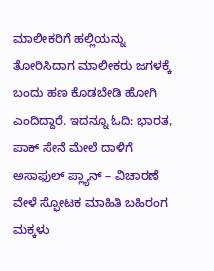ಮಾಲೀಕರಿಗೆ ಹಲ್ಲಿಯನ್ನು ತೋರಿಸಿದಾಗ ಮಾಲೀಕರು ಜಗಳಕ್ಕೆ ಬಂದು ಹಣ ಕೊಡಬೇಡಿ ಹೋಗಿ ಎಂದಿದ್ದಾರೆ. ಇದನ್ನೂ ಓದಿ: ಭಾರತ, ಪಾಕ್ ಸೇನೆ ಮೇಲೆ ದಾಳಿಗೆ ಅಸಾಫುಲ್ ಪ್ಲ್ಯಾನ್ – ವಿಚಾರಣೆ ವೇಳೆ ಸ್ಫೋಟಕ ಮಾಹಿತಿ ಬಹಿರಂಗ
ಮಕ್ಕಳು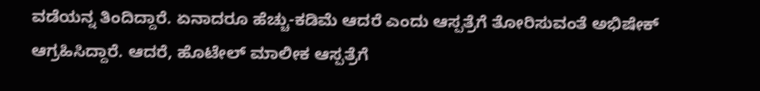ವಡೆಯನ್ನ ತಿಂದಿದ್ದಾರೆ. ಏನಾದರೂ ಹೆಚ್ಚು-ಕಡಿಮೆ ಆದರೆ ಎಂದು ಆಸ್ಪತ್ರೆಗೆ ತೋರಿಸುವಂತೆ ಅಭಿಷೇಕ್ ಆಗ್ರಹಿಸಿದ್ದಾರೆ. ಆದರೆ, ಹೊಟೇಲ್ ಮಾಲೀಕ ಆಸ್ಪತ್ರೆಗೆ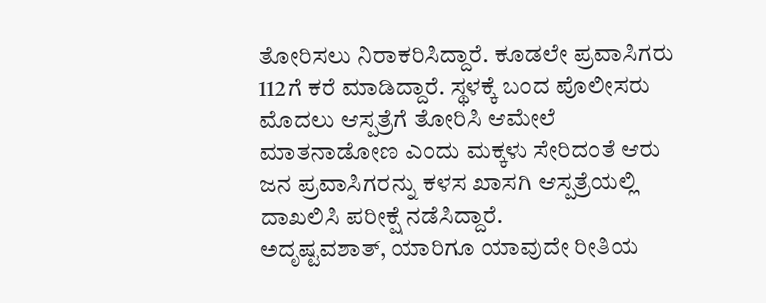ತೋರಿಸಲು ನಿರಾಕರಿಸಿದ್ದಾರೆ. ಕೂಡಲೇ ಪ್ರವಾಸಿಗರು 112ಗೆ ಕರೆ ಮಾಡಿದ್ದಾರೆ. ಸ್ಥಳಕ್ಕೆ ಬಂದ ಪೊಲೀಸರು ಮೊದಲು ಆಸ್ಪತ್ರೆಗೆ ತೋರಿಸಿ ಆಮೇಲೆ ಮಾತನಾಡೋಣ ಎಂದು ಮಕ್ಕಳು ಸೇರಿದಂತೆ ಆರು ಜನ ಪ್ರವಾಸಿಗರನ್ನು ಕಳಸ ಖಾಸಗಿ ಆಸ್ಪತ್ರೆಯಲ್ಲಿ ದಾಖಲಿಸಿ ಪರೀಕ್ಷೆ ನಡೆಸಿದ್ದಾರೆ.
ಅದೃಷ್ಟವಶಾತ್, ಯಾರಿಗೂ ಯಾವುದೇ ರೀತಿಯ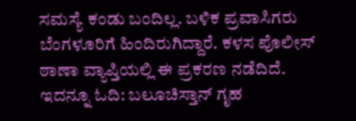ಸಮಸ್ಯೆ ಕಂಡು ಬಂದಿಲ್ಲ. ಬಳಿಕ ಪ್ರವಾಸಿಗರು ಬೆಂಗಳೂರಿಗೆ ಹಿಂದಿರುಗಿದ್ದಾರೆ. ಕಳಸ ಪೊಲೀಸ್ ಠಾಣಾ ವ್ಯಾಪ್ತಿಯಲ್ಲಿ ಈ ಪ್ರಕರಣ ನಡೆದಿದೆ. ಇದನ್ನೂ ಓದಿ: ಬಲೂಚಿಸ್ತಾನ್ ಗೃಹ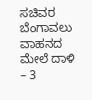ಸಚಿವರ ಬೆಂಗಾವಲು ವಾಹನದ ಮೇಲೆ ದಾಳಿ – 3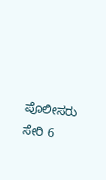ಪೊಲೀಸರು ಸೇರಿ 6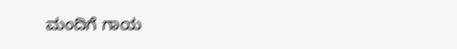ಮಂದಿಗೆ ಗಾಯ